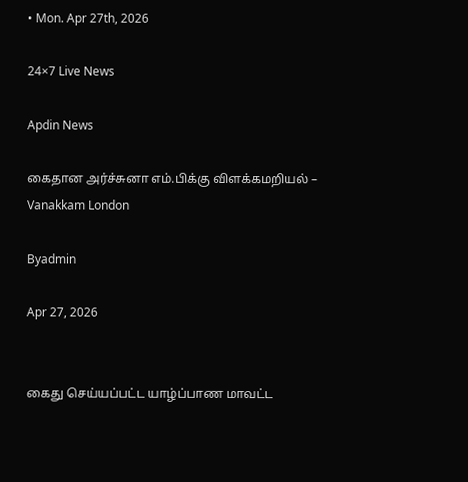• Mon. Apr 27th, 2026

24×7 Live News

Apdin News

கைதான அர்ச்சுனா எம்.பிக்கு விளக்கமறியல் – Vanakkam London

Byadmin

Apr 27, 2026


கைது செய்யப்பட்ட யாழ்ப்பாண மாவட்ட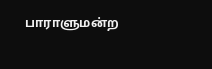பாராளுமன்ற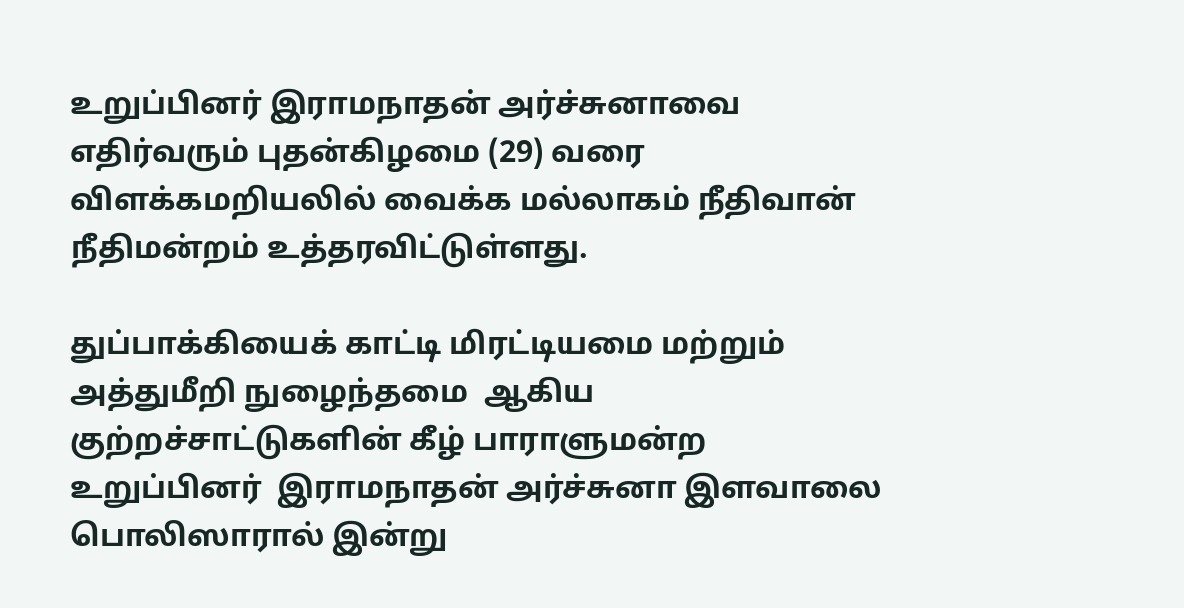உறுப்பினர் இராமநாதன் அர்ச்சுனாவை எதிர்வரும் புதன்கிழமை (29) வரை விளக்கமறியலில் வைக்க மல்லாகம் நீதிவான் நீதிமன்றம் உத்தரவிட்டுள்ளது.

துப்பாக்கியைக் காட்டி மிரட்டியமை மற்றும் அத்துமீறி நுழைந்தமை  ஆகிய குற்றச்சாட்டுகளின் கீழ் பாராளுமன்ற உறுப்பினர்  இராமநாதன் அர்ச்சுனா இளவாலை பொலிஸாரால் இன்று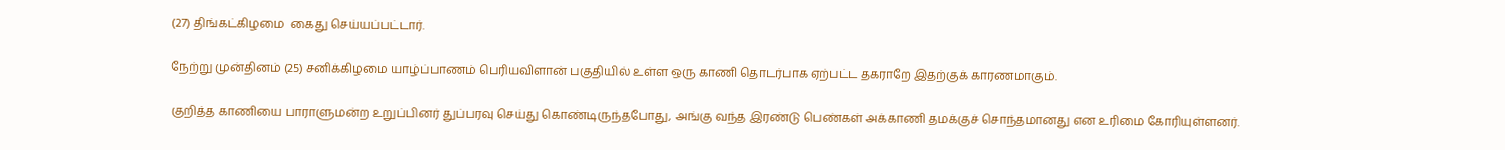(27) திங்கட்கிழமை  கைது செய்யப்பட்டார்.

நேற்று முன்தினம் (25) சனிக்கிழமை யாழ்ப்பாணம் பெரியவிளான் பகுதியில் உள்ள ஒரு காணி தொடர்பாக ஏற்பட்ட தகராறே இதற்குக் காரணமாகும்.

குறித்த காணியை பாராளுமன்ற உறுப்பினர் துப்பரவு செய்து கொண்டிருந்தபோது, அங்கு வந்த இரண்டு பெண்கள் அக்காணி தமக்குச் சொந்தமானது என உரிமை கோரியுள்ளனர்.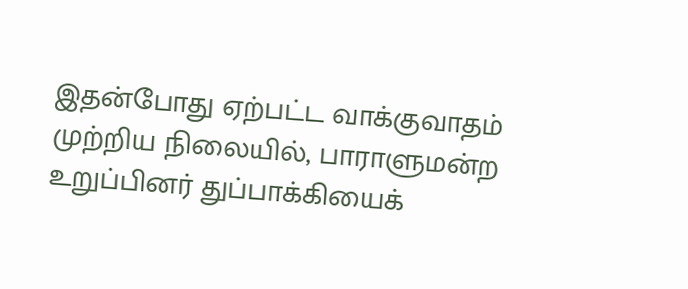இதன்போது ஏற்பட்ட வாக்குவாதம் முற்றிய நிலையில், பாராளுமன்ற உறுப்பினர் துப்பாக்கியைக்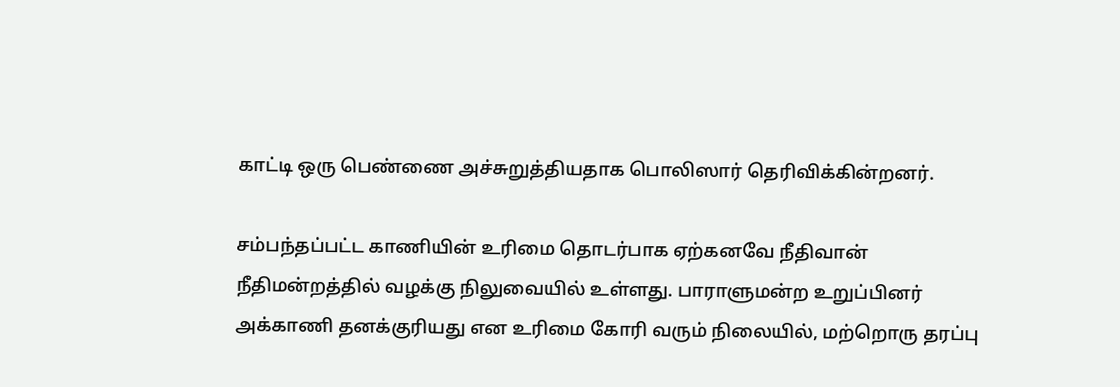காட்டி ஒரு பெண்ணை அச்சுறுத்தியதாக பொலிஸார் தெரிவிக்கின்றனர்.

சம்பந்தப்பட்ட காணியின் உரிமை தொடர்பாக ஏற்கனவே நீதிவான் நீதிமன்றத்தில் வழக்கு நிலுவையில் உள்ளது. பாராளுமன்ற உறுப்பினர் அக்காணி தனக்குரியது என உரிமை கோரி வரும் நிலையில், மற்றொரு தரப்பு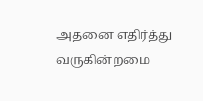அதனை எதிர்த்து வருகின்றமை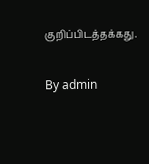குறிப்பிடத்தக்கது.

By admin